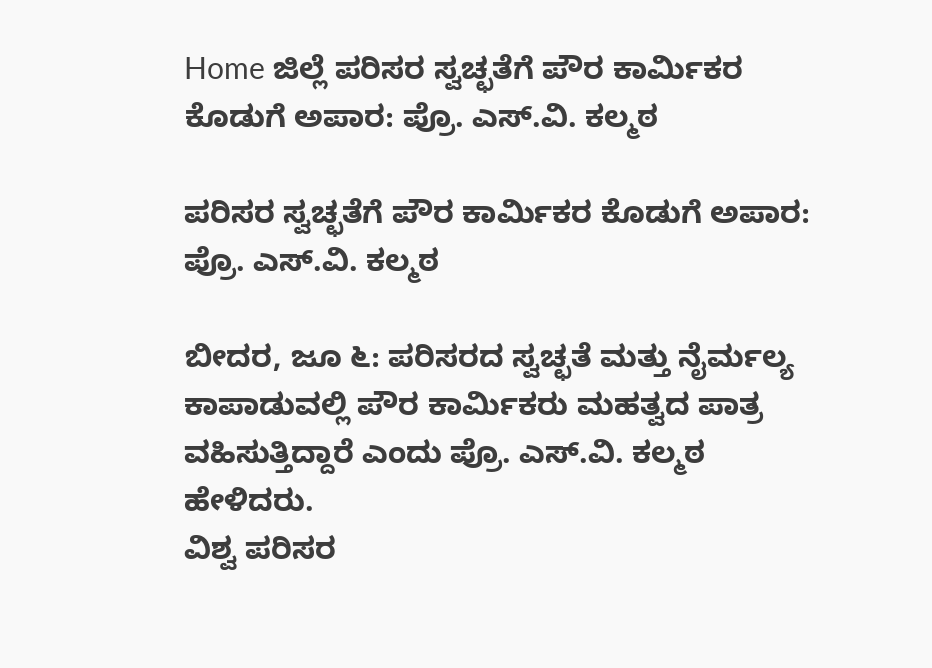Home ಜಿಲ್ಲೆ ಪರಿಸರ ಸ್ವಚ್ಛತೆಗೆ ಪೌರ ಕಾರ್ಮಿಕರ ಕೊಡುಗೆ ಅಪಾರ: ಪ್ರೊ. ಎಸ್.ವಿ. ಕಲ್ಮಠ

ಪರಿಸರ ಸ್ವಚ್ಛತೆಗೆ ಪೌರ ಕಾರ್ಮಿಕರ ಕೊಡುಗೆ ಅಪಾರ: ಪ್ರೊ. ಎಸ್.ವಿ. ಕಲ್ಮಠ

ಬೀದರ, ಜೂ ೬: ಪರಿಸರದ ಸ್ವಚ್ಛತೆ ಮತ್ತು ನೈರ್ಮಲ್ಯ ಕಾಪಾಡುವಲ್ಲಿ ಪೌರ ಕಾರ್ಮಿಕರು ಮಹತ್ವದ ಪಾತ್ರ ವಹಿಸುತ್ತಿದ್ದಾರೆ ಎಂದು ಪ್ರೊ. ಎಸ್.ವಿ. ಕಲ್ಮಠ ಹೇಳಿದರು.
ವಿಶ್ವ ಪರಿಸರ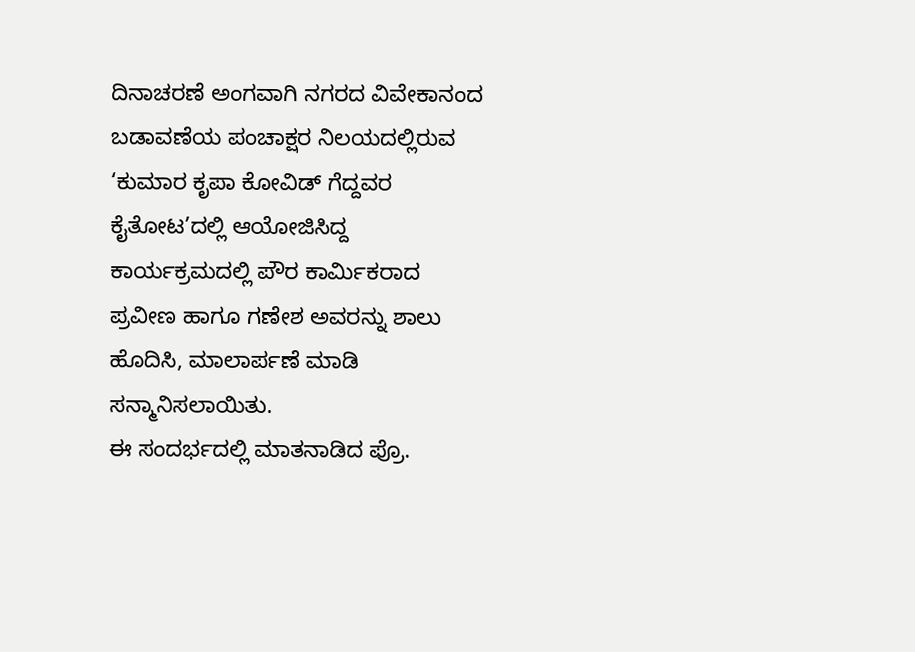ದಿನಾಚರಣೆ ಅಂಗವಾಗಿ ನಗರದ ವಿವೇಕಾನಂದ ಬಡಾವಣೆಯ ಪಂಚಾಕ್ಷರ ನಿಲಯದಲ್ಲಿರುವ ‘ಕುಮಾರ ಕೃಪಾ ಕೋವಿಡ್ ಗೆದ್ದವರ ಕೈತೋಟ’ದಲ್ಲಿ ಆಯೋಜಿಸಿದ್ದ ಕಾರ್ಯಕ್ರಮದಲ್ಲಿ ಪೌರ ಕಾರ್ಮಿಕರಾದ ಪ್ರವೀಣ ಹಾಗೂ ಗಣೇಶ ಅವರನ್ನು ಶಾಲು ಹೊದಿಸಿ, ಮಾಲಾರ್ಪಣೆ ಮಾಡಿ ಸನ್ಮಾನಿಸಲಾಯಿತು.
ಈ ಸಂದರ್ಭದಲ್ಲಿ ಮಾತನಾಡಿದ ಪ್ರೊ.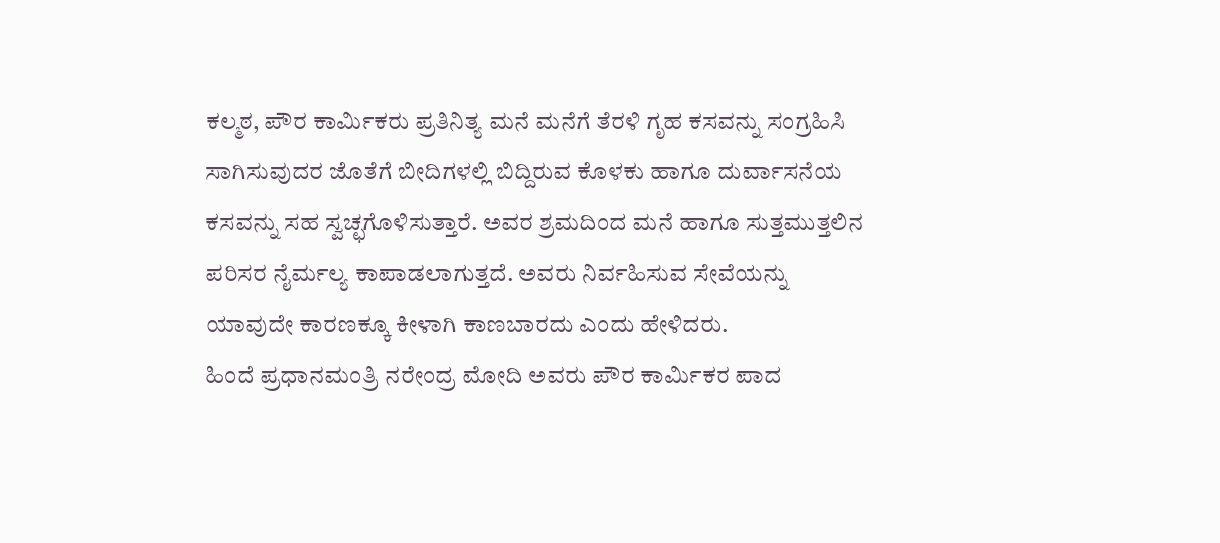ಕಲ್ಮಠ, ಪೌರ ಕಾರ್ಮಿಕರು ಪ್ರತಿನಿತ್ಯ ಮನೆ ಮನೆಗೆ ತೆರಳಿ ಗೃಹ ಕಸವನ್ನು ಸಂಗ್ರಹಿಸಿ ಸಾಗಿಸುವುದರ ಜೊತೆಗೆ ಬೀದಿಗಳಲ್ಲಿ ಬಿದ್ದಿರುವ ಕೊಳಕು ಹಾಗೂ ದುರ್ವಾಸನೆಯ ಕಸವನ್ನು ಸಹ ಸ್ವಚ್ಛಗೊಳಿಸುತ್ತಾರೆ. ಅವರ ಶ್ರಮದಿಂದ ಮನೆ ಹಾಗೂ ಸುತ್ತಮುತ್ತಲಿನ ಪರಿಸರ ನೈರ್ಮಲ್ಯ ಕಾಪಾಡಲಾಗುತ್ತದೆ. ಅವರು ನಿರ್ವಹಿಸುವ ಸೇವೆಯನ್ನು ಯಾವುದೇ ಕಾರಣಕ್ಕೂ ಕೀಳಾಗಿ ಕಾಣಬಾರದು ಎಂದು ಹೇಳಿದರು.
ಹಿಂದೆ ಪ್ರಧಾನಮಂತ್ರಿ ನರೇಂದ್ರ ಮೋದಿ ಅವರು ಪೌರ ಕಾರ್ಮಿಕರ ಪಾದ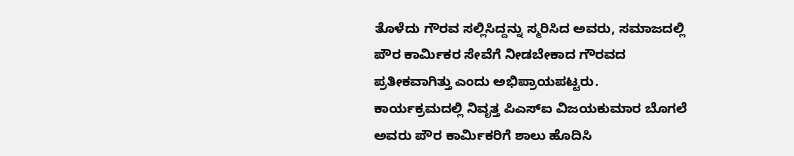ತೊಳೆದು ಗೌರವ ಸಲ್ಲಿಸಿದ್ದನ್ನು ಸ್ಮರಿಸಿದ ಅವರು, ಸಮಾಜದಲ್ಲಿ ಪೌರ ಕಾರ್ಮಿಕರ ಸೇವೆಗೆ ನೀಡಬೇಕಾದ ಗೌರವದ ಪ್ರತೀಕವಾಗಿತ್ತು ಎಂದು ಅಭಿಪ್ರಾಯಪಟ್ಟರು.
ಕಾರ್ಯಕ್ರಮದಲ್ಲಿ ನಿವೃತ್ತ ಪಿಎಸ್‌ಐ ವಿಜಯಕುಮಾರ ಬೊಗಲೆ ಅವರು ಪೌರ ಕಾರ್ಮಿಕರಿಗೆ ಶಾಲು ಹೊದಿಸಿ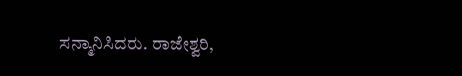ಸನ್ಮಾನಿಸಿದರು. ರಾಜೇಶ್ವರಿ,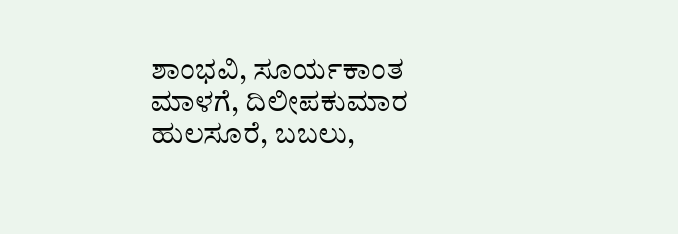ಶಾಂಭವಿ, ಸೂರ್ಯಕಾಂತ ಮಾಳಗೆ, ದಿಲೀಪಕುಮಾರ ಹುಲಸೂರೆ, ಬಬಲು,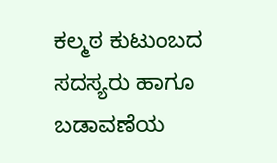ಕಲ್ಮಠ ಕುಟುಂಬದ ಸದಸ್ಯರು ಹಾಗೂ ಬಡಾವಣೆಯ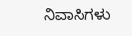ನಿವಾಸಿಗಳು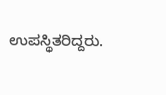ಉಪಸ್ಥಿತರಿದ್ದರು.